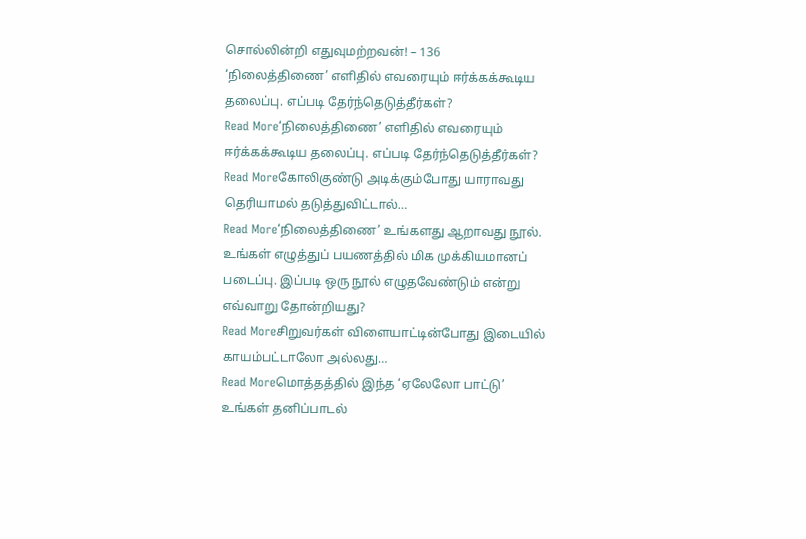சொல்லின்றி எதுவுமற்றவன்! – 136
‘நிலைத்திணை’ எளிதில் எவரையும் ஈர்க்கக்கூடிய தலைப்பு. எப்படி தேர்ந்தெடுத்தீர்கள்?
Read More‘நிலைத்திணை’ எளிதில் எவரையும் ஈர்க்கக்கூடிய தலைப்பு. எப்படி தேர்ந்தெடுத்தீர்கள்?
Read Moreகோலிகுண்டு அடிக்கும்போது யாராவது தெரியாமல் தடுத்துவிட்டால்…
Read More‘நிலைத்திணை’ உங்களது ஆறாவது நூல். உங்கள் எழுத்துப் பயணத்தில் மிக முக்கியமானப் படைப்பு. இப்படி ஒரு நூல் எழுதவேண்டும் என்று எவ்வாறு தோன்றியது?
Read Moreசிறுவர்கள் விளையாட்டின்போது இடையில் காயம்பட்டாலோ அல்லது…
Read Moreமொத்தத்தில் இந்த ‘ஏலேலோ பாட்டு’ உங்கள் தனிப்பாடல்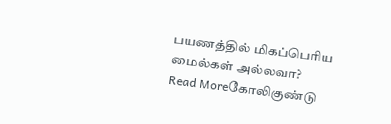பயணத்தில் மிகப்பெரிய மைல்கள் அல்லவா?
Read Moreகோலிகுண்டு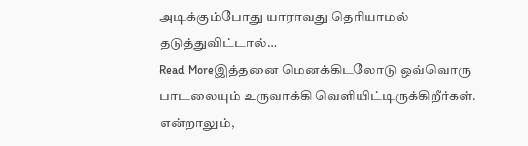அடிக்கும்போது யாராவது தெரியாமல் தடுத்துவிட்டால்…
Read Moreஇத்தனை மெனக்கிடலோடு ஒவ்வொரு பாடலையும் உருவாக்கி வெளியிட்டிருக்கிறீர்கள். என்றாலும்,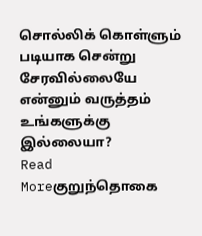சொல்லிக் கொள்ளும் படியாக சென்று சேரவில்லையே என்னும் வருத்தம் உங்களுக்கு இல்லையா?
Read Moreகுறுந்தொகை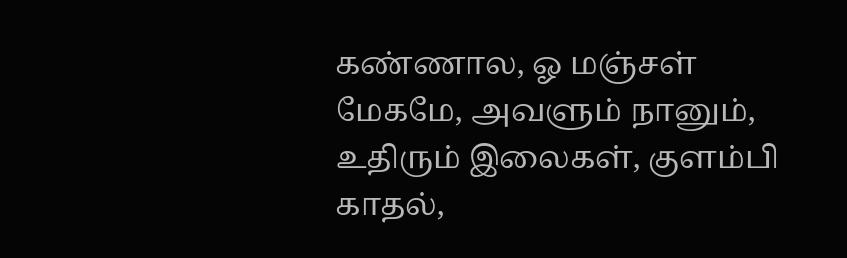கண்ணால, ஓ மஞ்சள் மேகமே, அவளும் நானும், உதிரும் இலைகள், குளம்பி காதல்,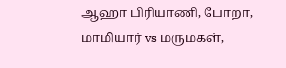ஆஹா பிரியாணி, போறா, மாமியார் vs மருமகள்,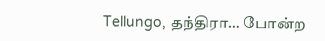Tellungo, தந்திரா… போன்ற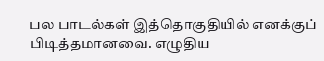பல பாடல்கள் இத்தொகுதியில் எனக்குப் பிடித்தமானவை. எழுதிய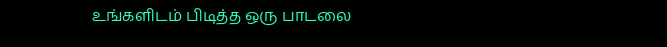உங்களிடம் பிடித்த ஒரு பாடலை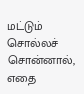மட்டும் சொல்லச் சொன்னால், எதை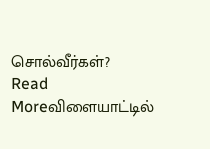சொல்வீர்கள்?
Read Moreவிளையாட்டில்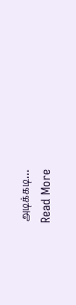அடிக்கடி…
Read More